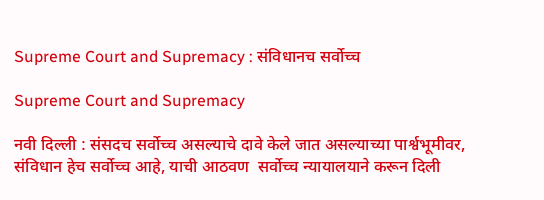Supreme Court and Supremacy : संविधानच सर्वोच्च

Supreme Court and Supremacy

नवी दिल्ली : संसदच सर्वोच्च असल्याचे दावे केले जात असल्याच्या पार्श्वभूमीवर, संविधान हेच सर्वोच्च आहे, याची आठवण  सर्वोच्च न्यायालयाने करून दिली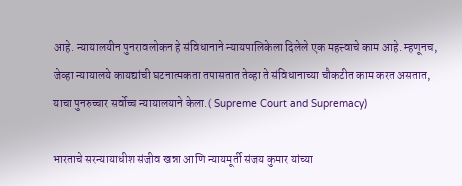आहे. न्यायालयीन पुनरावलोकन हे संविधानाने न्यायपालिकेला दिलेले एक महत्त्वाचे काम आहे. म्हणूनच, जेव्हा न्यायालये कायद्यांची घटनात्मकता तपासतात तेव्हा ते संविधानाच्या चौकटीत काम करत असतात, याचा पुनरुच्चार सर्वोच्च न्यायालयाने केला.( Supreme Court and Supremacy)

भारताचे सरन्यायाधीश संजीव खन्ना आणि न्यायमूर्ती संजय कुमार यांच्या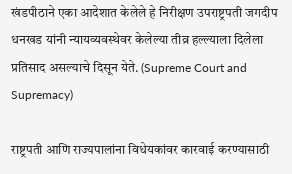खंडपीठाने एका आदेशात केलेले हे निरीक्षण उपराष्ट्रपती जगदीप धनखड यांनी न्यायव्यवस्थेवर केलेल्या तीव्र हल्ल्याला दिलेला प्रतिसाद असल्याचे दिसून येते. (Supreme Court and Supremacy)

राष्ट्रपती आणि राज्यपालांना विधेयकांवर कारवाई करण्यासाठी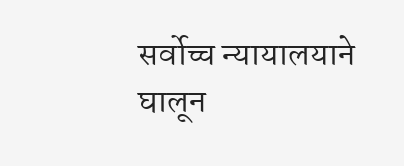सर्वोच्च न्यायालयाने घालून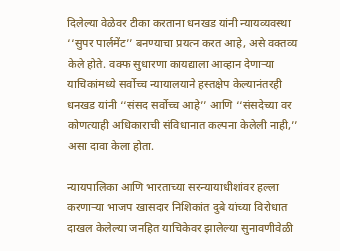दिलेल्या वेळेवर टीका करताना धनखड यांनी न्यायव्यवस्था ‘‘सुपर पार्लमेंट’’ बनण्याचा प्रयत्न करत आहे, असे वक्तव्य केले होते. वक्फ सुधारणा कायद्याला आव्हान देणाऱ्या याचिकांमध्ये सर्वोच्च न्यायालयाने हस्तक्षेप केल्यानंतरही धनखड यांनी ‘‘संसद सर्वोच्च आहे’’ आणि ‘‘संसदेच्या वर कोणत्याही अधिकाराची संविधानात कल्पना केलेली नाही,’’ असा दावा केला होता.

न्यायपालिका आणि भारताच्या सरन्यायाधीशांवर हल्ला करणाऱ्या भाजप खासदार निशिकांत दुबे यांच्या विरोधात दाखल केलेल्या जनहित याचिकेवर झालेल्या सुनावणीवेळी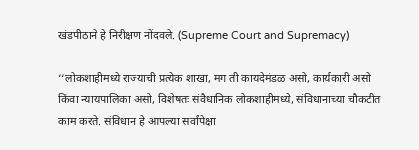खंडपीठाने हे निरीक्षण नोंदवले. (Supreme Court and Supremacy)

‘‘लोकशाहीमध्ये राज्याची प्रत्येक शाखा, मग ती कायदेमंडळ असो, कार्यकारी असो किंवा न्यायपालिका असो, विशेषतः संवैधानिक लोकशाहीमध्ये, संविधानाच्या चौकटीत काम करते. संविधान हे आपल्या सर्वांपेक्षा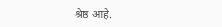श्रेष्ठ आहे.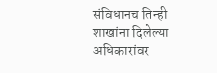संविधानच तिन्ही शाखांना दिलेल्या अधिकारांवर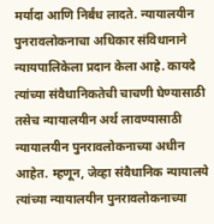मर्यादा आणि निर्बंध लादते. न्यायालयीन पुनरावलोकनाचा अधिकार संविधानाने न्यायपालिकेला प्रदान केला आहे. कायदे त्यांच्या संवैधानिकतेची चाचणी घेण्यासाठी तसेच न्यायालयीन अर्थ लावण्यासाठी न्यायालयीन पुनरावलोकनाच्या अधीन आहेत. म्हणून, जेव्हा संवैधानिक न्यायालये त्यांच्या न्यायालयीन पुनरावलोकनाच्या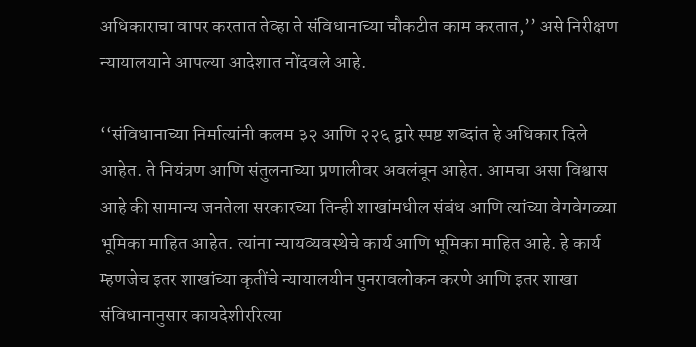अधिकाराचा वापर करतात तेव्हा ते संविधानाच्या चौकटीत काम करतात,’’ असे निरीक्षण न्यायालयाने आपल्या आदेशात नोंदवले आहे.

‘‘संविधानाच्या निर्मात्यांनी कलम ३२ आणि २२६ द्वारे स्पष्ट शब्दांत हे अधिकार दिले आहेत. ते नियंत्रण आणि संतुलनाच्या प्रणालीवर अवलंबून आहेत. आमचा असा विश्वास आहे की सामान्य जनतेला सरकारच्या तिन्ही शाखांमधील संबंध आणि त्यांच्या वेगवेगळ्या भूमिका माहित आहेत. त्यांना न्यायव्यवस्थेचे कार्य आणि भूमिका माहित आहे. हे कार्य म्हणजेच इतर शाखांच्या कृतींचे न्यायालयीन पुनरावलोकन करणे आणि इतर शाखा संविधानानुसार कायदेशीररित्या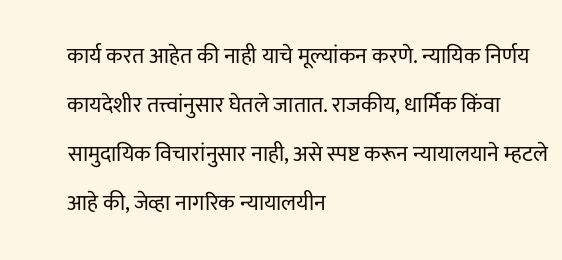कार्य करत आहेत की नाही याचे मूल्यांकन करणे. न्यायिक निर्णय कायदेशीर तत्त्वांनुसार घेतले जातात. राजकीय, धार्मिक किंवा सामुदायिक विचारांनुसार नाही, असे स्पष्ट करून न्यायालयाने म्हटले आहे की, जेव्हा नागरिक न्यायालयीन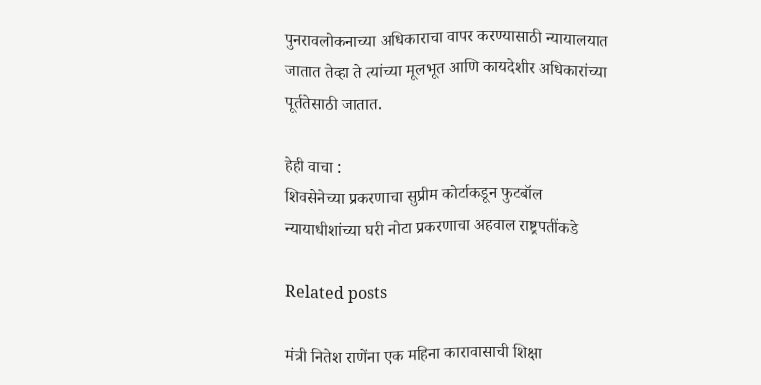पुनरावलोकनाच्या अधिकाराचा वापर करण्यासाठी न्यायालयात जातात तेव्हा ते त्यांच्या मूलभूत आणि कायदेशीर अधिकारांच्या पूर्ततेसाठी जातात.

हेही वाचा :
शिवसेनेच्या प्रकरणाचा सुप्रीम कोर्टाकडून फुटबॉल
न्यायाधीशांच्या घरी नोटा प्रकरणाचा अहवाल राष्ट्रपतींकडे

Related posts

मंत्री नितेश राणेंना एक महिना कारावासाची शिक्षा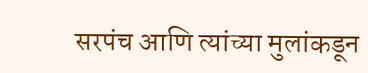सरपंच आणि त्यांच्या मुलांकडून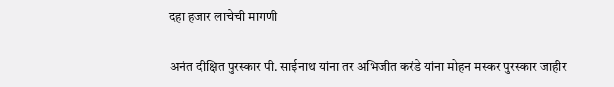दहा हजार लाचेची मागणी

अनंत दीक्षित पुरस्कार पी. साईनाथ यांना तर अभिजीत करंडे यांना मोहन मस्कर पुरस्कार जाहीर